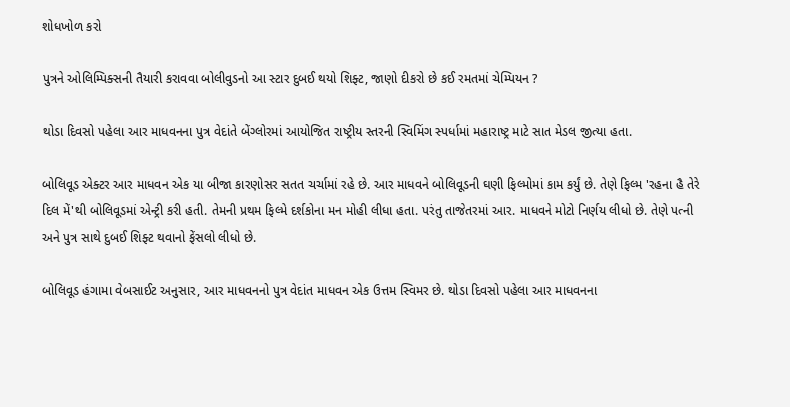શોધખોળ કરો

પુત્રને ઓલિમ્પિક્સની તૈયારી કરાવવા બોલીવુડનો આ સ્ટાર દુબઈ થયો શિફ્ટ, જાણો દીકરો છે કઈ રમતમાં ચેમ્પિયન ?

થોડા દિવસો પહેલા આર માધવનના પુત્ર વેદાંતે બેંગ્લોરમાં આયોજિત રાષ્ટ્રીય સ્તરની સ્વિમિંગ સ્પર્ધામાં મહારાષ્ટ્ર માટે સાત મેડલ જીત્યા હતા.

બોલિવૂડ એક્ટર આર માધવન એક યા બીજા કારણોસર સતત ચર્ચામાં રહે છે. આર માધવને બોલિવૂડની ઘણી ફિલ્મોમાં કામ કર્યું છે. તેણે ફિલ્મ 'રહના હૈ તેરે દિલ મેં'થી બોલિવૂડમાં એન્ટ્રી કરી હતી. તેમની પ્રથમ ફિલ્મે દર્શકોના મન મોહી લીધા હતા. પરંતુ તાજેતરમાં આર. માધવને મોટો નિર્ણય લીધો છે. તેણે પત્ની અને પુત્ર સાથે દુબઈ શિફ્ટ થવાનો ફેંસલો લીધો છે.

બોલિવૂડ હંગામા વેબસાઈટ અનુસાર, આર માધવનનો પુત્ર વેદાંત માધવન એક ઉત્તમ સ્વિમર છે. થોડા દિવસો પહેલા આર માધવનના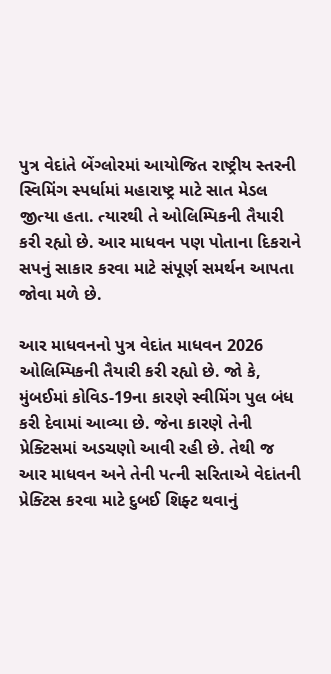પુત્ર વેદાંતે બેંગ્લોરમાં આયોજિત રાષ્ટ્રીય સ્તરની સ્વિમિંગ સ્પર્ધામાં મહારાષ્ટ્ર માટે સાત મેડલ જીત્યા હતા. ત્યારથી તે ઓલિમ્પિકની તૈયારી કરી રહ્યો છે. આર માધવન પણ પોતાના દિકરાને સપનું સાકાર કરવા માટે સંપૂર્ણ સમર્થન આપતા જોવા મળે છે.

આર માધવનનો પુત્ર વેદાંત માધવન 2026 ઓલિમ્પિકની તૈયારી કરી રહ્યો છે. જો કે,  મુંબઈમાં કોવિડ-19ના કારણે સ્વીમિંગ પુલ બંધ કરી દેવામાં આવ્યા છે. જેના કારણે તેની પ્રેક્ટિસમાં અડચણો આવી રહી છે. તેથી જ આર માધવન અને તેની પત્ની સરિતાએ વેદાંતની પ્રેક્ટિસ કરવા માટે દુબઈ શિફ્ટ થવાનું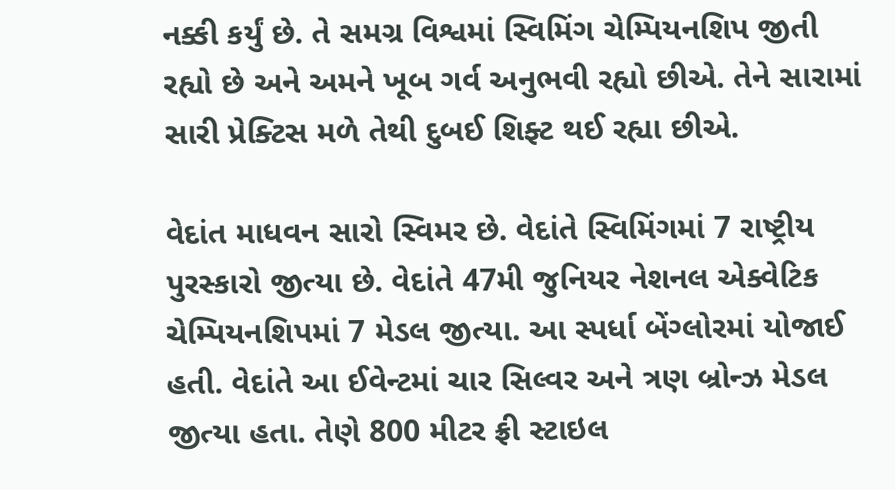નક્કી કર્યું છે. તે સમગ્ર વિશ્વમાં સ્વિમિંગ ચેમ્પિયનશિપ જીતી રહ્યો છે અને અમને ખૂબ ગર્વ અનુભવી રહ્યો છીએ. તેને સારામાં સારી પ્રેક્ટિસ મળે તેથી દુબઈ શિફ્ટ થઈ રહ્યા છીએ.

વેદાંત માધવન સારો સ્વિમર છે. વેદાંતે સ્વિમિંગમાં 7 રાષ્ટ્રીય પુરસ્કારો જીત્યા છે. વેદાંતે 47મી જુનિયર નેશનલ એક્વેટિક ચેમ્પિયનશિપમાં 7 મેડલ જીત્યા. આ સ્પર્ધા બેંગ્લોરમાં યોજાઈ હતી. વેદાંતે આ ઈવેન્ટમાં ચાર સિલ્વર અને ત્રણ બ્રોન્ઝ મેડલ જીત્યા હતા. તેણે 800 મીટર ફ્રી સ્ટાઇલ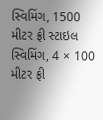સ્વિમિંગ, 1500 મીટર ફ્રી સ્ટાઇલ સ્વિમિંગ, 4 × 100 મીટર ફ્રી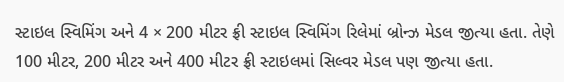સ્ટાઇલ સ્વિમિંગ અને 4 × 200 મીટર ફ્રી સ્ટાઇલ સ્વિમિંગ રિલેમાં બ્રોન્ઝ મેડલ જીત્યા હતા. તેણે 100 મીટર, 200 મીટર અને 400 મીટર ફ્રી સ્ટાઇલમાં સિલ્વર મેડલ પણ જીત્યા હતા.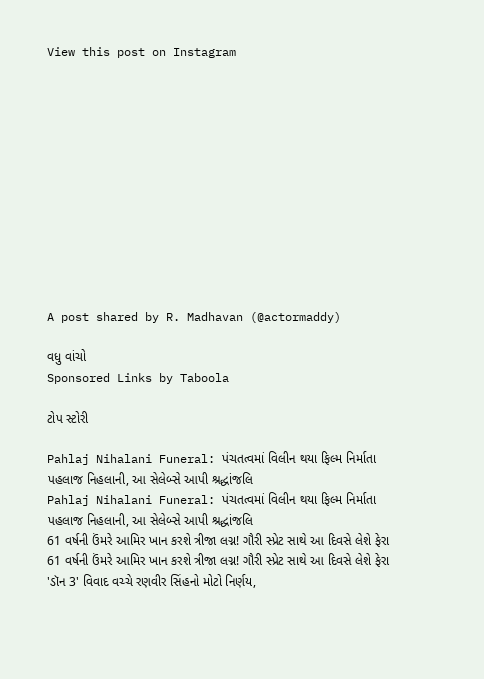View this post on Instagram












A post shared by R. Madhavan (@actormaddy)

વધુ વાંચો
Sponsored Links by Taboola

ટોપ સ્ટોરી

Pahlaj Nihalani Funeral: પંચતત્વમાં વિલીન થયા ફિલ્મ નિર્માતા પહલાજ નિહલાની, આ સેલેબ્સે આપી શ્રદ્ધાંજલિ
Pahlaj Nihalani Funeral: પંચતત્વમાં વિલીન થયા ફિલ્મ નિર્માતા પહલાજ નિહલાની, આ સેલેબ્સે આપી શ્રદ્ધાંજલિ
61 વર્ષની ઉંમરે આમિર ખાન કરશે ત્રીજા લગ્ન! ગૌરી સ્પ્રેટ સાથે આ દિવસે લેશે ફેરા
61 વર્ષની ઉંમરે આમિર ખાન કરશે ત્રીજા લગ્ન! ગૌરી સ્પ્રેટ સાથે આ દિવસે લેશે ફેરા
'ડૉન 3' વિવાદ વચ્ચે રણવીર સિંહનો મોટો નિર્ણય,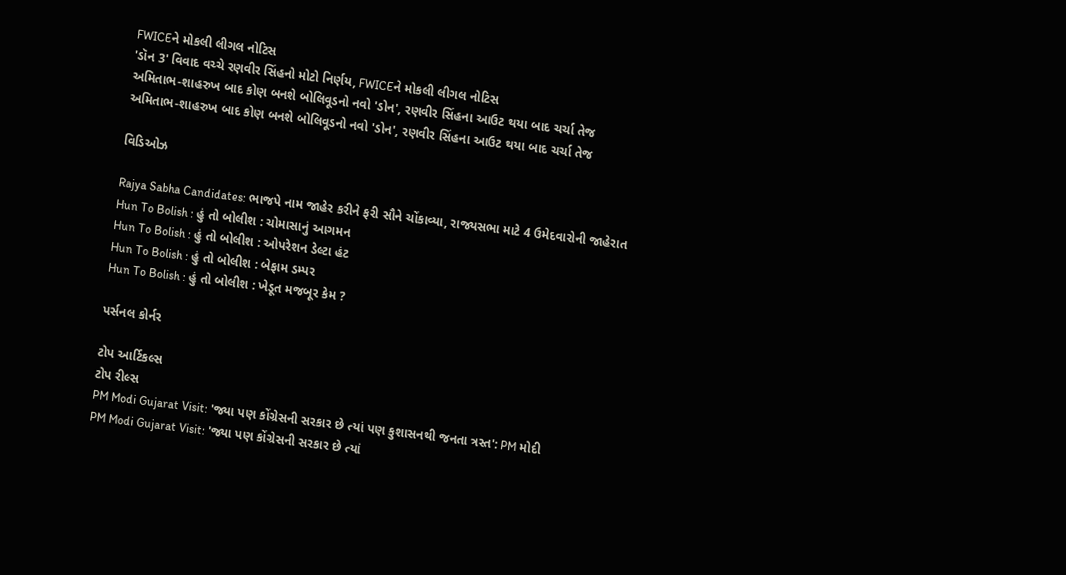FWICEને મોકલી લીગલ નોટિસ
'ડૉન 3' વિવાદ વચ્ચે રણવીર સિંહનો મોટો નિર્ણય, FWICEને મોકલી લીગલ નોટિસ
અમિતાભ-શાહરુખ બાદ કોણ બનશે બોલિવૂડનો નવો 'ડોન', રણવીર સિંહના આઉટ થયા બાદ ચર્ચા તેજ
અમિતાભ-શાહરુખ બાદ કોણ બનશે બોલિવૂડનો નવો 'ડોન', રણવીર સિંહના આઉટ થયા બાદ ચર્ચા તેજ

વિડિઓઝ

Rajya Sabha Candidates: ભાજપે નામ જાહેર કરીને ફરી સૌને ચોંકાવ્યા, રાજ્યસભા માટે 4 ઉમેદવારોની જાહેરાત
Hun To Bolish : હું તો બોલીશ : ચોમાસાનું આગમન
Hun To Bolish : હું તો બોલીશ : ઓપરેશન ડેલ્ટા હંટ
Hun To Bolish : હું તો બોલીશ : બેફામ ડમ્પર
Hun To Bolish : હું તો બોલીશ : ખેડૂત મજબૂર કેમ ?

પર્સનલ કોર્નર

ટોપ આર્ટિકલ્સ
ટોપ રીલ્સ
PM Modi Gujarat Visit: 'જ્યા પણ કોંગ્રેસની સરકાર છે ત્યાં પણ કુશાસનથી જનતા ત્રસ્ત': PM મોદી
PM Modi Gujarat Visit: 'જ્યા પણ કોંગ્રેસની સરકાર છે ત્યાં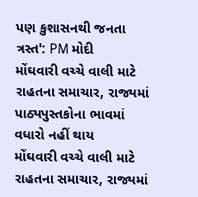પણ કુશાસનથી જનતા ત્રસ્ત': PM મોદી
મોંઘવારી વચ્ચે વાલી માટે રાહતના સમાચાર, રાજ્યમાં પાઠ્યપુસ્તકોના ભાવમાં વધારો નહીં થાય
મોંઘવારી વચ્ચે વાલી માટે રાહતના સમાચાર, રાજ્યમાં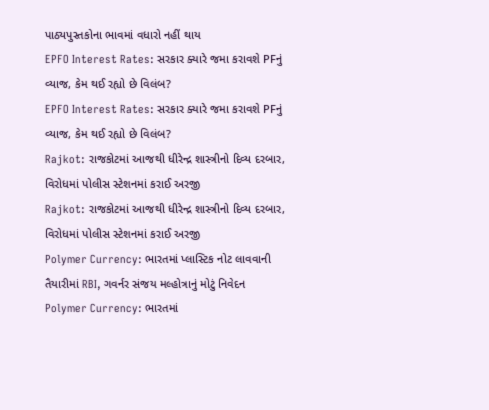પાઠ્યપુસ્તકોના ભાવમાં વધારો નહીં થાય
EPFO Interest Rates: સરકાર ક્યારે જમા કરાવશે PFનું વ્યાજ, કેમ થઈ રહ્યો છે વિલંબ?
EPFO Interest Rates: સરકાર ક્યારે જમા કરાવશે PFનું વ્યાજ, કેમ થઈ રહ્યો છે વિલંબ?
Rajkot: રાજકોટમાં આજથી ધીરેન્દ્ર શાસ્ત્રીનો દિવ્ય દરબાર, વિરોધમાં પોલીસ સ્ટેશનમાં કરાઈ અરજી
Rajkot: રાજકોટમાં આજથી ધીરેન્દ્ર શાસ્ત્રીનો દિવ્ય દરબાર, વિરોધમાં પોલીસ સ્ટેશનમાં કરાઈ અરજી
Polymer Currency: ભારતમાં પ્લાસ્ટિક નોટ લાવવાની તૈયારીમાં RBI, ગવર્નર સંજય મલ્હોત્રાનું મોટું નિવેદન
Polymer Currency: ભારતમાં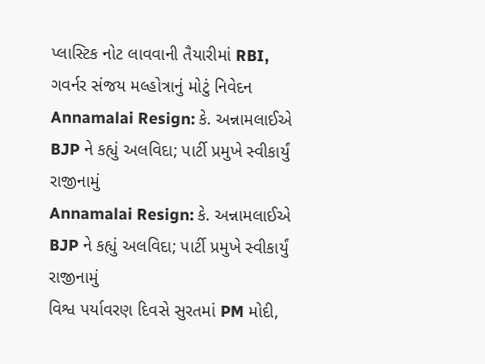પ્લાસ્ટિક નોટ લાવવાની તૈયારીમાં RBI, ગવર્નર સંજય મલ્હોત્રાનું મોટું નિવેદન
Annamalai Resign: કે. અન્નામલાઈએ BJP ને કહ્યું અલવિદા; પાર્ટી પ્રમુખે સ્વીકાર્યું રાજીનામું
Annamalai Resign: કે. અન્નામલાઈએ BJP ને કહ્યું અલવિદા; પાર્ટી પ્રમુખે સ્વીકાર્યું રાજીનામું
વિશ્વ પર્યાવરણ દિવસે સુરતમાં PM મોદી,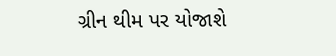ગ્રીન થીમ પર યોજાશે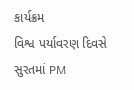કાર્યક્રમ
વિશ્વ પર્યાવરણ દિવસે સુરતમાં PM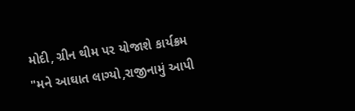મોદી, ગ્રીન થીમ પર યોજાશે કાર્યક્રમ
"મને આઘાત લાગ્યો,રાજીનામું આપી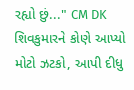રહ્યો છું..." CM DK શિવકુમારને કોણે આપ્યો મોટો ઝટકો, આપી દીધુ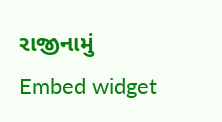રાજીનામું
Embed widget